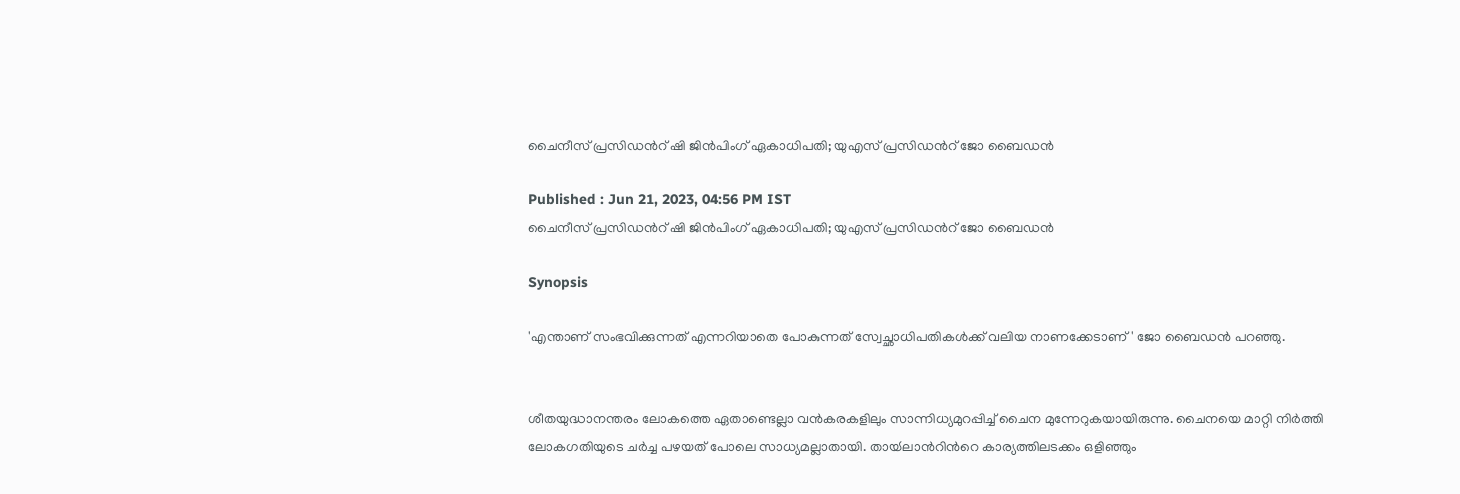ചൈനീസ് പ്രസിഡന്‍റ് ഷി ജിന്‍പിംഗ് ഏകാധിപതി; യുഎസ് പ്രസിഡന്‍റ് ജോ ബൈഡൻ

Published : Jun 21, 2023, 04:56 PM IST
ചൈനീസ് പ്രസിഡന്‍റ് ഷി ജിന്‍പിംഗ് ഏകാധിപതി; യുഎസ് പ്രസിഡന്‍റ് ജോ ബൈഡൻ

Synopsis

'എന്താണ് സംഭവിക്കുന്നത് എന്നറിയാതെ പോകുന്നത് സ്വേച്ഛാധിപതികൾക്ക് വലിയ നാണക്കേടാണ്' ജോ ബൈഡന്‍ പറഞ്ഞു.


ശീതയുദ്ധാനന്തരം ലോകത്തെ ഏതാണ്ടെല്ലാ വന്‍കരകളിലും സാന്നിധ്യമുറപ്പിച്ച് ചൈന മുന്നേറുകയായിരുന്നു. ചൈനയെ മാറ്റി നിര്‍ത്തി ലോകഗതിയുടെ ചര്‍ച്ച പഴയത് പോലെ സാധ്യമല്ലാതായി. തായ്‍ലാന്‍റിന്‍റെ കാര്യത്തിലടക്കം ഒളിഞ്ഞും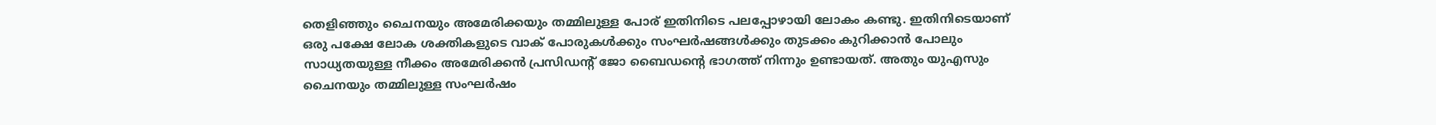തെളിഞ്ഞും ചൈനയും അമേരിക്കയും തമ്മിലുള്ള പോര് ഇതിനിടെ പലപ്പോഴായി ലോകം കണ്ടു. ഇതിനിടെയാണ് ഒരു പക്ഷേ ലോക ശക്തികളുടെ വാക് പോരുകള്‍ക്കും സംഘര്‍ഷങ്ങള്‍ക്കും തുടക്കം കുറിക്കാന്‍ പോലും സാധ്യതയുള്ള നീക്കം അമേരിക്കന്‍ പ്രസിഡന്‍റ് ജോ ബൈഡന്‍റെ ഭാഗത്ത് നിന്നും ഉണ്ടായത്. അതും യുഎസും ചൈനയും തമ്മിലുള്ള സംഘര്‍ഷം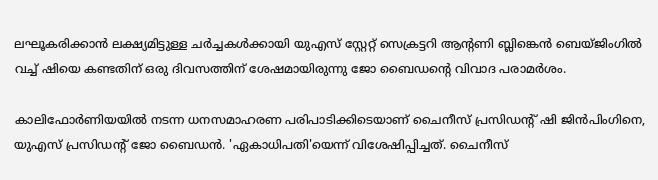ലഘൂകരിക്കാന്‍ ലക്ഷ്യമിട്ടുള്ള ചര്‍ച്ചകള്‍ക്കായി യുഎസ് സ്റ്റേറ്റ് സെക്രട്ടറി ആന്‍റണി ബ്ലിങ്കെൻ ബെയ്ജിംഗിൽ വച്ച് ഷിയെ കണ്ടതിന് ഒരു ദിവസത്തിന് ശേഷമായിരുന്നു ജോ ബൈഡന്‍റെ വിവാദ പരാമർശം.

കാലിഫോർണിയയിൽ നടന്ന ധനസമാഹരണ പരിപാടിക്കിടെയാണ് ചൈനീസ് പ്രസിഡന്‍റ് ഷി ജിൻപിംഗിനെ, യുഎസ് പ്രസിഡന്‍റ് ജോ ബൈഡൻ. 'ഏകാധിപതി'യെന്ന് വിശേഷിപ്പിച്ചത്. ചൈനീസ്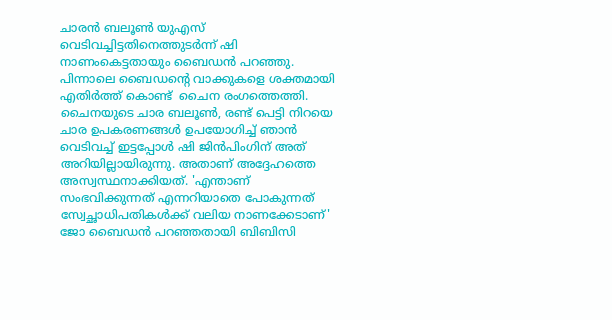ചാരൻ ബലൂൺ യുഎസ് വെടിവച്ചിട്ടതിനെത്തുടർന്ന് ഷി നാണംകെട്ടതായും ബൈഡൻ പറഞ്ഞു. പിന്നാലെ ബൈഡന്‍റെ വാക്കുകളെ ശക്തമായി എതിർത്ത് കൊണ്ട്  ചൈന രംഗത്തെത്തി. ചൈനയുടെ ചാര ബലൂണ്‍, രണ്ട് പെട്ടി നിറയെ ചാര ഉപകരണങ്ങൾ ഉപയോഗിച്ച് ഞാന്‍ വെടിവച്ച് ഇട്ടപ്പോള്‍ ഷി ജിന്‍പിംഗിന് അത് അറിയില്ലായിരുന്നു. അതാണ് അദ്ദേഹത്തെ അസ്വസ്ഥനാക്കിയത്. 'എന്താണ് സംഭവിക്കുന്നത് എന്നറിയാതെ പോകുന്നത് സ്വേച്ഛാധിപതികൾക്ക് വലിയ നാണക്കേടാണ്' ജോ ബൈഡന്‍ പറഞ്ഞതായി ബിബിസി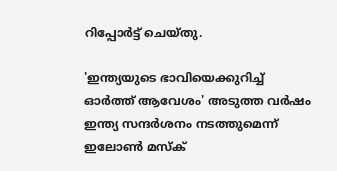റിപ്പോര്‍ട്ട് ചെയ്തു.

'ഇന്ത്യയുടെ ഭാവിയെക്കുറിച്ച് ഓര്‍ത്ത് ആവേശം' അടുത്ത വര്‍ഷം ഇന്ത്യ സന്ദര്‍ശനം നടത്തുമെന്ന് ഇലോണ്‍ മസ്‌ക്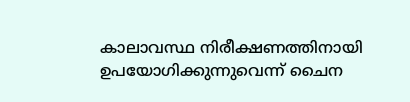കാലാവസ്ഥ നിരീക്ഷണത്തിനായി ഉപയോഗിക്കുന്നുവെന്ന് ചൈന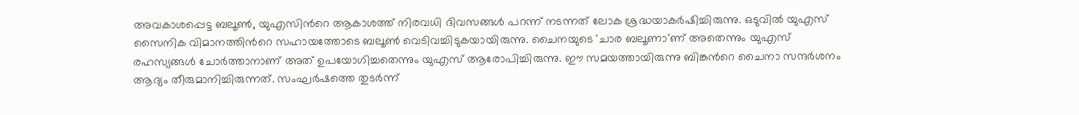അവകാശപ്പെട്ട ബലൂണ്‍, യുഎസിന്‍റെ ആകാശത്ത് നിരവധി ദിവസങ്ങള്‍ പറന്ന് നടന്നത് ലോക ശ്രദ്ധയാകര്‍ഷിച്ചിരുന്നു. ഒടുവില്‍ യുഎസ് സൈനിക വിമാനത്തിന്‍റെ സഹായത്തോടെ ബലൂണ്‍ വെടിവച്ചിടുകയായിരുന്നു. ചൈനയുടെ 'ചാര ബലൂണാ'ണ് അതെന്നും യുഎസ് രഹസ്യങ്ങള്‍ ചോര്‍ത്താനാണ് അത് ഉപയോഗിച്ചതെന്നും യുഎസ് ആരോപിച്ചിരുന്നു. ഈ സമയത്തായിരുന്നു ബിങ്കന്‍റെ ചൈനാ സന്ദര്‍ശനം ആദ്യം തീരുമാനിച്ചിരുന്നത്. സംഘര്‍ഷത്തെ തുടര്‍ന്ന്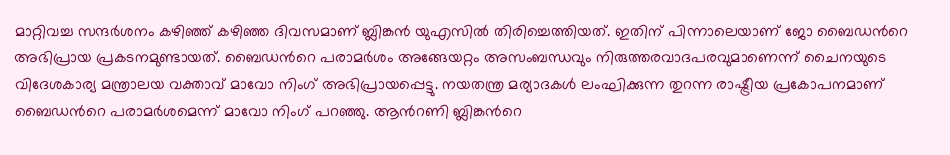മാറ്റിവച്ച സന്ദര്‍ശനം കഴിഞ്ഞ് കഴിഞ്ഞ ദിവസമാണ് ബ്ലിങ്കന്‍ യുഎസില്‍ തിരിച്ചെത്തിയത്. ഇതിന് പിന്നാലെയാണ് ജോ ബൈഡന്‍റെ അഭിപ്രായ പ്രകടനമുണ്ടായത്. ബൈഡ‍ന്‍റെ പരാമര്‍ശം അങ്ങേയറ്റം അസംബന്ധവും നിരുത്തരവാദപരവുമാണെന്ന് ചൈനയുടെ വിദേശകാര്യ മന്ത്രാലയ വക്താവ് മാവോ നിംഗ് അഭിപ്രായപ്പെട്ടു. നയതന്ത്ര മര്യാദകൾ ലംഘിക്കുന്ന തുറന്ന രാഷ്ട്രീയ പ്രകോപനമാണ് ബൈഡന്‍റെ പരാമർശമെന്ന് മാവോ നിംഗ് പറഞ്ഞു. ആന്‍റണി ബ്ലിങ്കന്‍റെ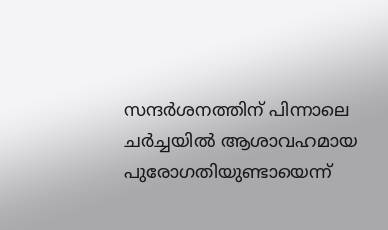സന്ദര്‍ശനത്തിന് പിന്നാലെ ചര്‍ച്ചയില്‍ ആശാവഹമായ പുരോഗതിയുണ്ടായെന്ന്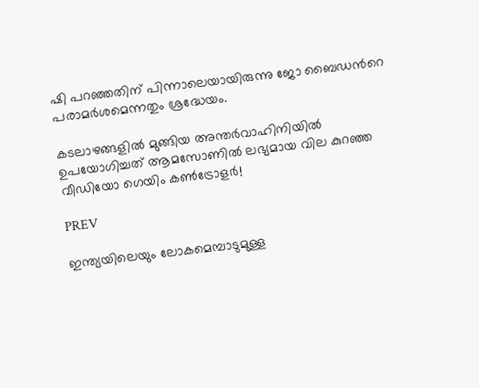ഷി പറഞ്ഞതിന് പിന്നാലെയായിരുന്നു ജോ ബൈഡന്‍റെ പരാമര്‍ശമെന്നതും ശ്രദ്ധേയം.

കടലാഴങ്ങളില്‍ മുങ്ങിയ അന്തര്‍വാഹിനിയില്‍ ഉപയോഗിച്ചത് ആമസോണില്‍ ലഭ്യമായ വില കുറഞ്ഞ വീഡിയോ ഗെയിം കണ്‍ട്രോളര്‍!

PREV

ഇന്ത്യയിലെയും ലോകമെമ്പാടുമുള്ള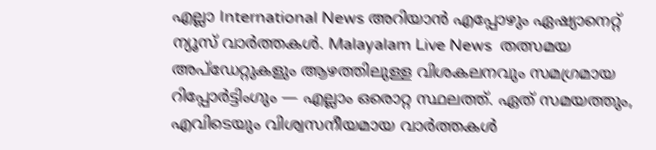എല്ലാ International News അറിയാൻ എപ്പോഴും ഏഷ്യാനെറ്റ് ന്യൂസ് വാർത്തകൾ. Malayalam Live News  തത്സമയ അപ്‌ഡേറ്റുകളും ആഴത്തിലുള്ള വിശകലനവും സമഗ്രമായ റിപ്പോർട്ടിംഗും — എല്ലാം ഒരൊറ്റ സ്ഥലത്ത്. ഏത് സമയത്തും, എവിടെയും വിശ്വസനീയമായ വാർത്തകൾ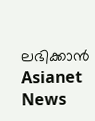ലഭിക്കാൻ Asianet News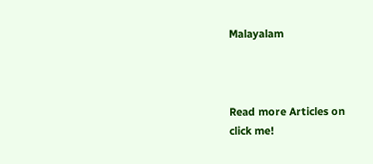Malayalam



Read more Articles on
click me!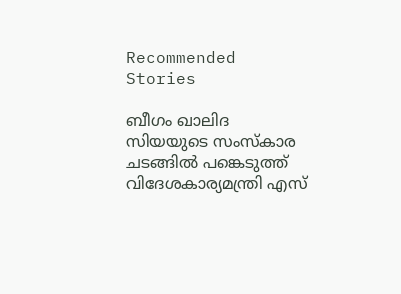Recommended Stories

ബീഗം ഖാലിദ സിയയുടെ സംസ്കാര ചടങ്ങിൽ പങ്കെടുത്ത് വിദേശകാര്യമന്ത്രി എസ്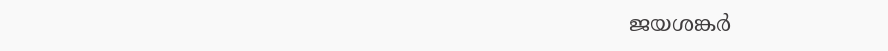ജയശങ്കർ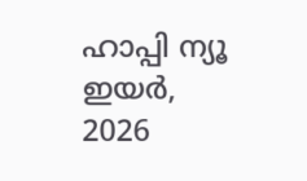ഹാപ്പി ന്യൂ ഇയർ, 2026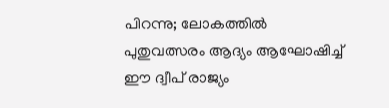പിറന്നു; ലോകത്തില്‍ പുതുവത്സരം ആദ്യം ആഘോഷിച്ച് ഈ ദ്വീപ് രാജ്യം